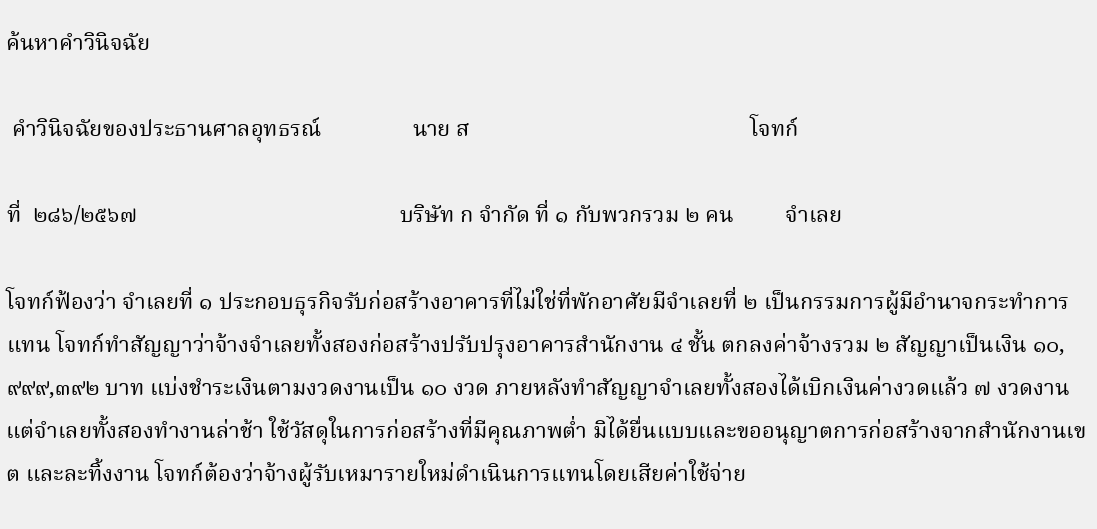ค้นหาคำวินิจฉัย

 คำวินิจฉัยของประธานศาลอุทธรณ์                นาย ส                                                 โจทก์

ที่  ๒๘๖/๒๕๖๗                                              บริษัท ก จำกัด ที่ ๑ กับพวกรวม ๒ คน         จำเลย

โจทก์ฟ้องว่า จำเลยที่ ๑ ประกอบธุรกิจรับก่อสร้างอาคารที่ไม่ใช่ที่พักอาศัยมีจำเลยที่ ๒ เป็นกรรมการผู้มีอำนาจกระทำการแทน โจทก์ทำสัญญาว่าจ้างจำเลยทั้งสองก่อสร้างปรับปรุงอาคารสำนักงาน ๔ ชั้น ตกลงค่าจ้างรวม ๒ สัญญาเป็นเงิน ๑๐,๙๙๙,๓๙๒ บาท แบ่งชำระเงินตามงวดงานเป็น ๑๐ งวด ภายหลังทำสัญญาจำเลยทั้งสองได้เบิกเงินค่างวดแล้ว ๗ งวดงาน แต่จำเลยทั้งสองทำงานล่าช้า ใช้วัสดุในการก่อสร้างที่มีคุณภาพต่ำ มิได้ยื่นแบบและขออนุญาตการก่อสร้างจากสำนักงานเขต และละทิ้งงาน โจทก์ต้องว่าจ้างผู้รับเหมารายใหม่ดำเนินการแทนโดยเสียค่าใช้จ่าย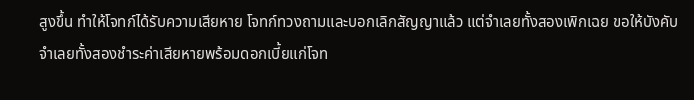สูงขึ้น ทำให้โจทก์ได้รับความเสียหาย โจทก์ทวงถามและบอกเลิกสัญญาแล้ว แต่จำเลยทั้งสองเพิกเฉย ขอให้บังคับจำเลยทั้งสองชำระค่าเสียหายพร้อมดอกเบี้ยแก่โจท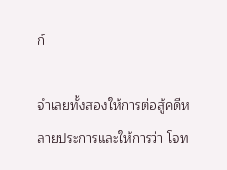ก์

จำเลยทั้งสองให้การต่อสู้คดีหลายประการและให้การว่า โจท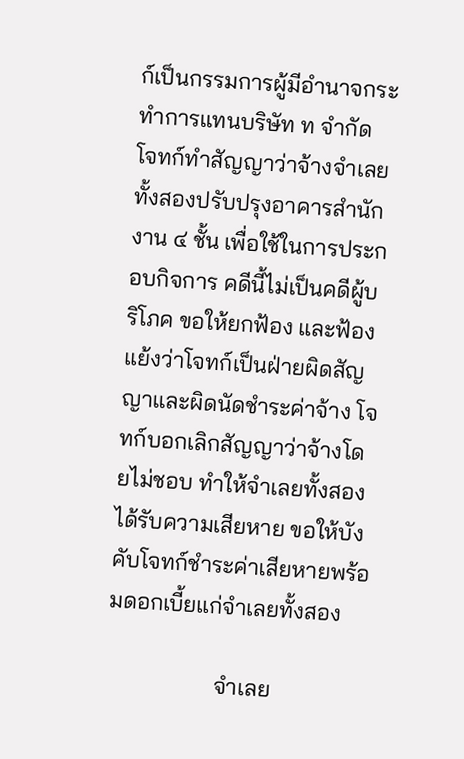ก์เป็นกรรมการผู้มีอำนาจกระทำการแทนบริษัท ท จำกัด โจทก์ทำสัญญาว่าจ้างจำเลยทั้งสองปรับปรุงอาคารสำนักงาน ๔ ชั้น เพื่อใช้ในการประกอบกิจการ คดีนี้ไม่เป็นคดีผู้บริโภค ขอให้ยกฟ้อง และฟ้องแย้งว่าโจทก์เป็นฝ่ายผิดสัญญาและผิดนัดชำระค่าจ้าง โจทก์บอกเลิกสัญญาว่าจ้างโดยไม่ชอบ ทำให้จำเลยทั้งสองได้รับความเสียหาย ขอให้บังคับโจทก์ชำระค่าเสียหายพร้อมดอกเบี้ยแก่จำเลยทั้งสอง

                   จำเลย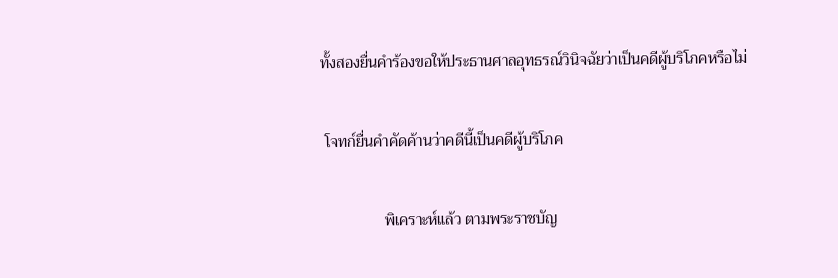ทั้งสองยื่นคำร้องขอให้ประธานศาลอุทธรณ์วินิจฉัยว่าเป็นคดีผู้บริโภคหรือไม่

 โจทก์ยื่นคำคัดค้านว่าคดีนี้เป็นคดีผู้บริโภค

                พิเคราะห์แล้ว ตามพระราชบัญ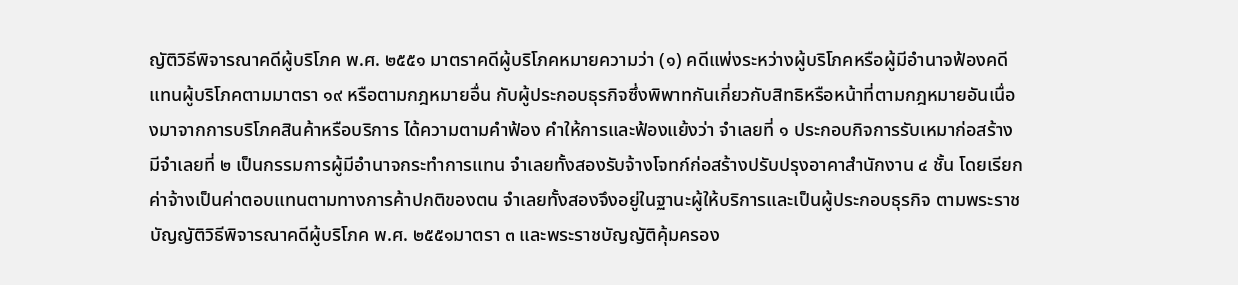ญัติวิธีพิจารณาคดีผู้บริโภค พ.ศ. ๒๕๕๑ มาตราคดีผู้บริโภคหมายความว่า (๑) คดีแพ่งระหว่างผู้บริโภคหรือผู้มีอำนาจฟ้องคดีแทนผู้บริโภคตามมาตรา ๑๙ หรือตามกฎหมายอื่น กับผู้ประกอบธุรกิจซึ่งพิพาทกันเกี่ยวกับสิทธิหรือหน้าที่ตามกฎหมายอันเนื่องมาจากการบริโภคสินค้าหรือบริการ ได้ความตามคำฟ้อง คำให้การและฟ้องแย้งว่า จำเลยที่ ๑ ประกอบกิจการรับเหมาก่อสร้าง มีจำเลยที่ ๒ เป็นกรรมการผู้มีอำนาจกระทำการแทน จำเลยทั้งสองรับจ้างโจทก์ก่อสร้างปรับปรุงอาคาสำนักงาน ๔ ชั้น โดยเรียกค่าจ้างเป็นค่าตอบแทนตามทางการค้าปกติของตน จำเลยทั้งสองจึงอยู่ในฐานะผู้ให้บริการและเป็นผู้ประกอบธุรกิจ ตามพระราชบัญญัติวิธีพิจารณาคดีผู้บริโภค พ.ศ. ๒๕๕๑มาตรา ๓ และพระราชบัญญัติคุ้มครอง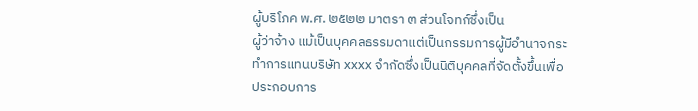ผู้บริโภค พ.ศ. ๒๕๒๒ มาตรา ๓ ส่วนโจทก์ซึ่งเป็น
ผู้ว่าจ้าง แม้เป็นบุคคลธรรมดาแต่เป็นกรรมการผู้มีอำนาจกระทำการแทนบริษัท xxxx จำกัดซึ่งเป็นนิติบุคคลที่จัดตั้งขึ้นเพื่อประกอบการ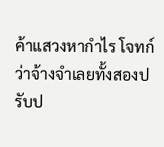ค้าแสวงหากำไร โจทก์ว่าจ้างจำเลยทั้งสองปรับป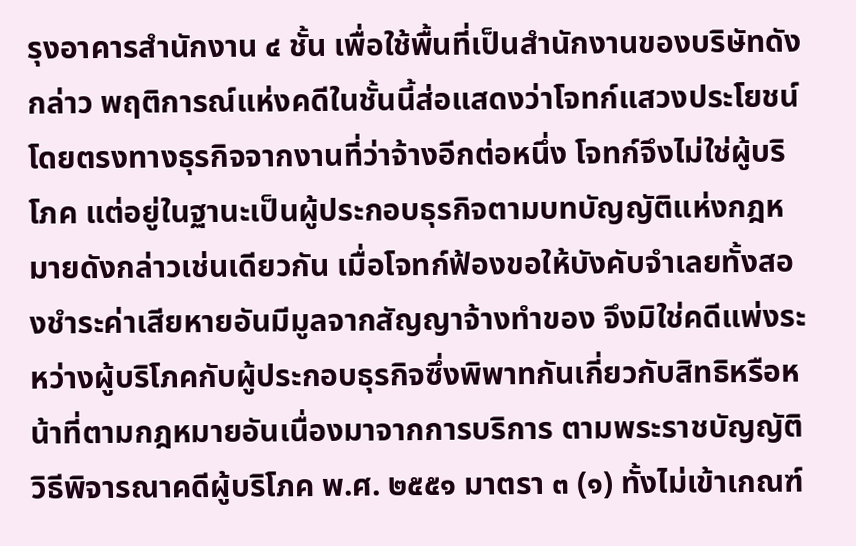รุงอาคารสำนักงาน ๔ ชั้น เพื่อใช้พื้นที่เป็นสำนักงานของบริษัทดังกล่าว พฤติการณ์แห่งคดีในชั้นนี้ส่อแสดงว่าโจทก์แสวงประโยชน์โดยตรงทางธุรกิจจากงานที่ว่าจ้างอีกต่อหนึ่ง โจทก์จึงไม่ใช่ผู้บริโภค แต่อยู่ในฐานะเป็นผู้ประกอบธุรกิจตามบทบัญญัติแห่งกฎหมายดังกล่าวเช่นเดียวกัน เมื่อโจทก์ฟ้องขอให้บังคับจำเลยทั้งสองชำระค่าเสียหายอันมีมูลจากสัญญาจ้างทำของ จึงมิใช่คดีแพ่งระหว่างผู้บริโภคกับผู้ประกอบธุรกิจซึ่งพิพาทกันเกี่ยวกับสิทธิหรือหน้าที่ตามกฎหมายอันเนื่องมาจากการบริการ ตามพระราชบัญญัติวิธีพิจารณาคดีผู้บริโภค พ.ศ. ๒๕๕๑ มาตรา ๓ (๑) ทั้งไม่เข้าเกณฑ์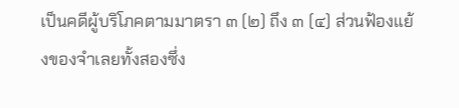เป็นคดีผู้บริโภคตามมาตรา ๓ (๒) ถึง ๓ (๔) ส่วนฟ้องแย้งของจำเลยทั้งสองซึ่ง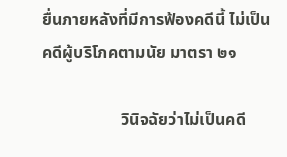ยื่นภายหลังที่มีการฟ้องคดีนี้ ไม่เป็นคดีผู้บริโภคตามนัย มาตรา ๒๑

                   วินิจฉัยว่าไม่เป็นคดี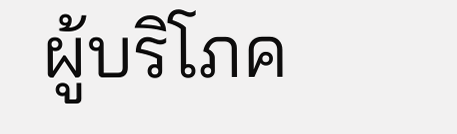ผู้บริโภค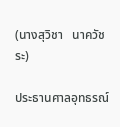(นางสุวิชา   นาควัชระ)

ประธานศาลอุทธรณ์